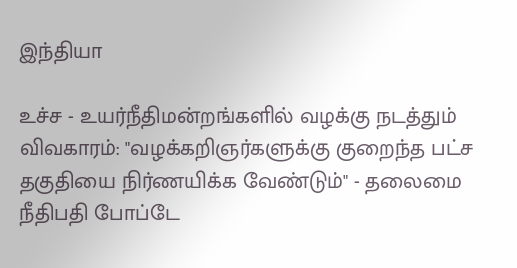இந்தியா

உச்ச - உயர்நீதிமன்றங்களில் வழக்கு நடத்தும் விவகாரம்: "வழக்கறிஞர்களுக்கு குறைந்த பட்ச தகுதியை நிர்ணயிக்க வேண்டும்" - தலைமை நீதிபதி போப்டே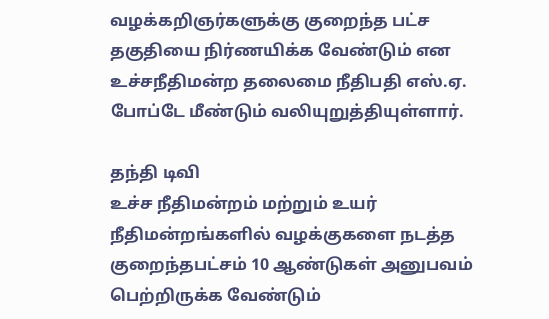வழக்கறிஞர்களுக்கு குறைந்த பட்ச தகுதியை நிர்ணயிக்க வேண்டும் என உச்சநீதிமன்ற தலைமை நீதிபதி எஸ்.ஏ. போப்டே மீண்டும் வலியுறுத்தியுள்ளார்.

தந்தி டிவி
உச்ச நீதிமன்றம் மற்றும் உயர் நீதிமன்றங்களில் வழக்குகளை நடத்த குறைந்தபட்சம் 10 ஆண்டுகள் அனுபவம் பெற்றிருக்க வேண்டும்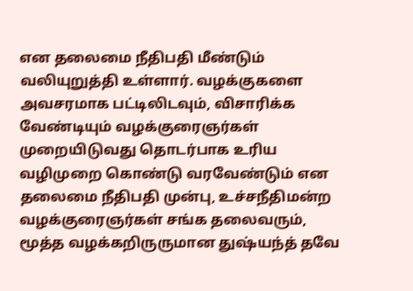என தலைமை நீதிபதி மீண்டும் வலியுறுத்தி உள்ளார். வழக்குகளை அவசரமாக பட்டிலிடவும், விசாரிக்க வேண்டியும் வழக்குரைஞர்கள் முறையிடுவது தொடர்பாக உரிய வழிமுறை கொண்டு வரவேண்டும் என தலைமை நீதிபதி முன்பு, உச்சநீதிமன்ற வழக்குரைஞர்கள் சங்க தலைவரும், மூத்த வழக்கறிருருமான துஷ்யந்த் தவே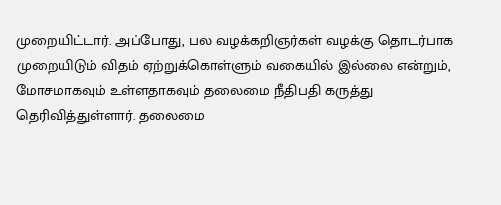முறையிட்டார். அப்போது, பல வழக்கறிஞர்கள் வழக்கு தொடர்பாக முறையிடும் விதம் ஏற்றுக்கொள்ளும் வகையில் இல்லை என்றும், மோசமாகவும் உள்ளதாகவும் தலைமை நீதிபதி கருத்து தெரிவித்துள்ளார். தலைமை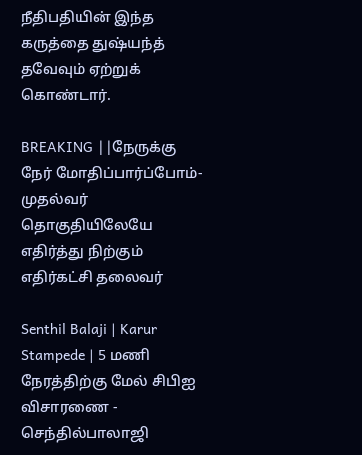நீதிபதியின் இந்த கருத்தை துஷ்யந்த் தவேவும் ஏற்றுக் கொண்டார்.

BREAKING ||நேருக்கு நேர் மோதிப்பார்ப்போம்-முதல்வர் தொகுதியிலேயே எதிர்த்து நிற்கும் எதிர்கட்சி தலைவர்

Senthil Balaji | Karur Stampede | 5 மணி நேரத்திற்கு மேல் சிபிஐ விசாரணை - செந்தில்பாலாஜி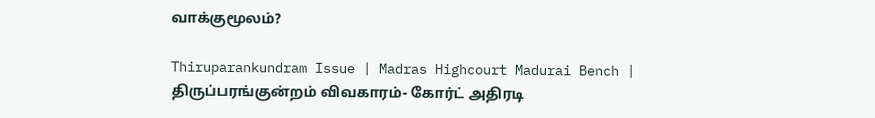வாக்குமூலம்?

Thiruparankundram Issue | Madras Highcourt Madurai Bench | திருப்பரங்குன்றம் விவகாரம்- கோர்ட் அதிரடி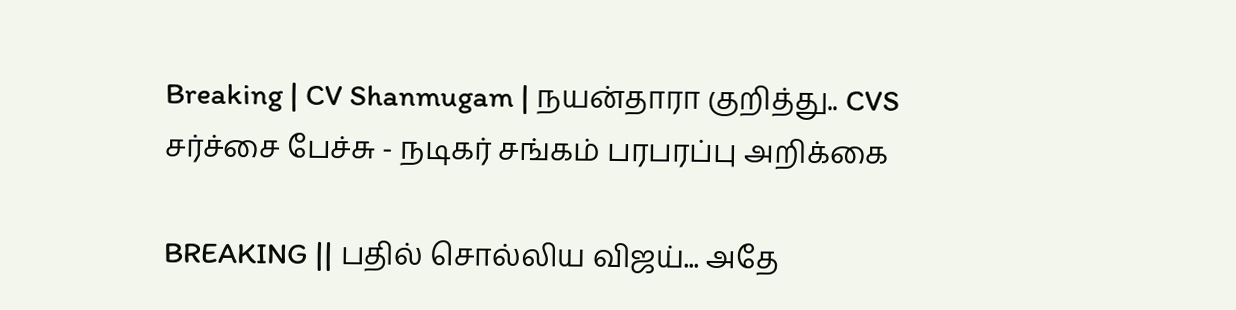Breaking | CV Shanmugam | நயன்தாரா குறித்து.. CVS சர்ச்சை பேச்சு - நடிகர் சங்கம் பரபரப்பு அறிக்கை

BREAKING || பதில் சொல்லிய விஜய்... அதே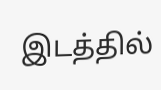இடத்தில்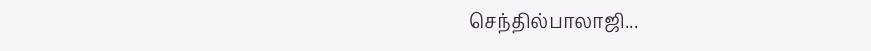செந்தில்பாலாஜி...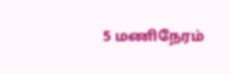5 மணிநேரம்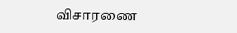விசாரணை